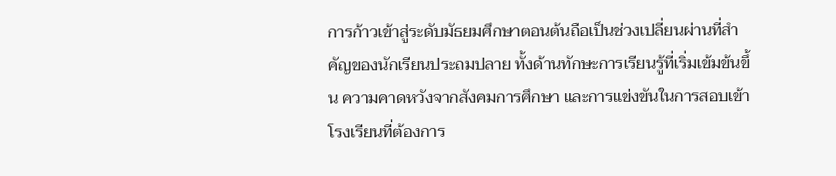การก้าวเข้าสู่ระดับมัธยมศึกษาตอนต้นถือเป็นช่วงเปลี่ยนผ่านที่สำคัญของนักเรียนประถมปลาย ทั้งด้านทักษะการเรียนรู้ที่เริ่มเข้มข้นขึ้น ความคาดหวังจากสังคมการศึกษา และการแข่งขันในการสอบเข้าโรงเรียนที่ต้องการ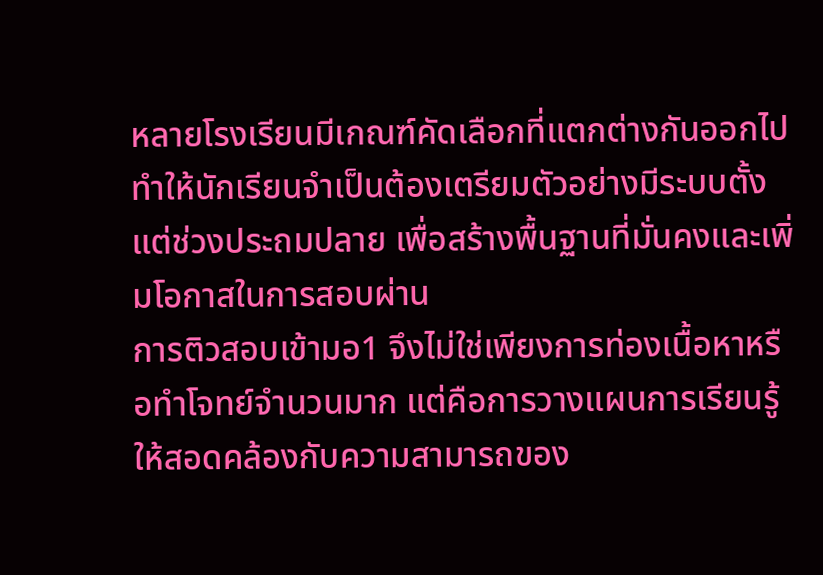หลายโรงเรียนมีเกณฑ์คัดเลือกที่แตกต่างกันออกไป ทำให้นักเรียนจำเป็นต้องเตรียมตัวอย่างมีระบบตั้งแต่ช่วงประถมปลาย เพื่อสร้างพื้นฐานที่มั่นคงและเพิ่มโอกาสในการสอบผ่าน
การติวสอบเข้ามอ1 จึงไม่ใช่เพียงการท่องเนื้อหาหรือทำโจทย์จำนวนมาก แต่คือการวางแผนการเรียนรู้ให้สอดคล้องกับความสามารถของ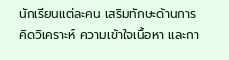นักเรียนแต่ละคน เสริมทักษะด้านการคิดวิเคราะห์ ความเข้าใจเนื้อหา และกา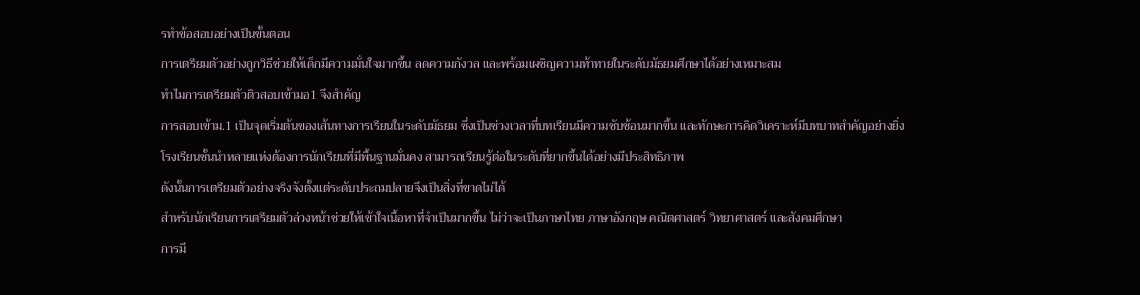รทำข้อสอบอย่างเป็นขั้นตอน
การเตรียมตัวอย่างถูกวิธีช่วยให้เด็กมีความมั่นใจมากขึ้น ลดความกังวล และพร้อมเผชิญความท้าทายในระดับมัธยมศึกษาได้อย่างเหมาะสม
ทำไมการเตรียมตัวติวสอบเข้ามอ1 จึงสำคัญ
การสอบเข้าม.1 เป็นจุดเริ่มต้นของเส้นทางการเรียนในระดับมัธยม ซึ่งเป็นช่วงเวลาที่บทเรียนมีความซับซ้อนมากขึ้น และทักษะการคิดวิเคราะห์มีบทบาทสำคัญอย่างยิ่ง
โรงเรียนชั้นนำหลายแห่งต้องการนักเรียนที่มีพื้นฐานมั่นคง สามารถเรียนรู้ต่อในระดับที่ยากขึ้นได้อย่างมีประสิทธิภาพ
ดังนั้นการเตรียมตัวอย่างจริงจังตั้งแต่ระดับประถมปลายจึงเป็นสิ่งที่ขาดไม่ได้
สำหรับนักเรียนการเตรียมตัวล่วงหน้าช่วยให้เข้าใจเนื้อหาที่จำเป็นมากขึ้น ไม่ว่าจะเป็นภาษาไทย ภาษาอังกฤษ คณิตศาสตร์ วิทยาศาสตร์ และสังคมศึกษา
การมี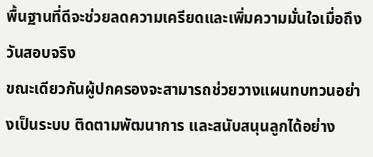พื้นฐานที่ดีจะช่วยลดความเครียดและเพิ่มความมั่นใจเมื่อถึงวันสอบจริง
ขณะเดียวกันผู้ปกครองจะสามารถช่วยวางแผนทบทวนอย่างเป็นระบบ ติดตามพัฒนาการ และสนับสนุนลูกได้อย่าง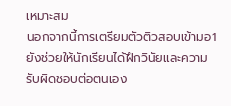เหมาะสม
นอกจากนี้การเตรียมตัวติวสอบเข้ามอ1 ยังช่วยให้นักเรียนได้ฝึกวินัยและความรับผิดชอบต่อตนเอง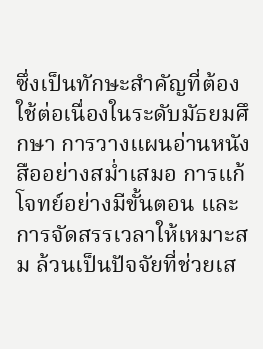ซึ่งเป็นทักษะสำคัญที่ต้องใช้ต่อเนื่องในระดับมัธยมศึกษา การวางแผนอ่านหนังสืออย่างสม่ำเสมอ การแก้โจทย์อย่างมีขั้นตอน และการจัดสรรเวลาให้เหมาะสม ล้วนเป็นปัจจัยที่ช่วยเส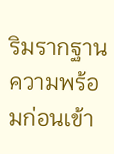ริมรากฐานความพร้อมก่อนเข้า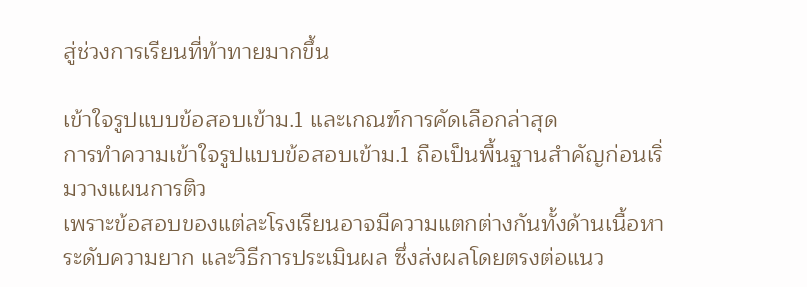สู่ช่วงการเรียนที่ท้าทายมากขึ้น

เข้าใจรูปแบบข้อสอบเข้าม.1 และเกณฑ์การคัดเลือกล่าสุด
การทำความเข้าใจรูปแบบข้อสอบเข้าม.1 ถือเป็นพื้นฐานสำคัญก่อนเริ่มวางแผนการติว
เพราะข้อสอบของแต่ละโรงเรียนอาจมีความแตกต่างกันทั้งด้านเนื้อหา ระดับความยาก และวิธีการประเมินผล ซึ่งส่งผลโดยตรงต่อแนว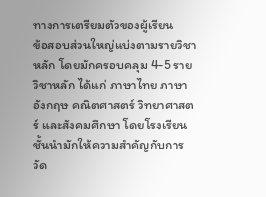ทางการเตรียมตัวของผู้เรียน
ข้อสอบส่วนใหญ่แบ่งตามรายวิชาหลัก โดยมักครอบคลุม 4-5 รายวิชาหลัก ได้แก่ ภาษาไทย ภาษาอังกฤษ คณิตศาสตร์ วิทยาศาสตร์ และสังคมศึกษา โดยโรงเรียนชั้นนำมักให้ความสำคัญกับการวัด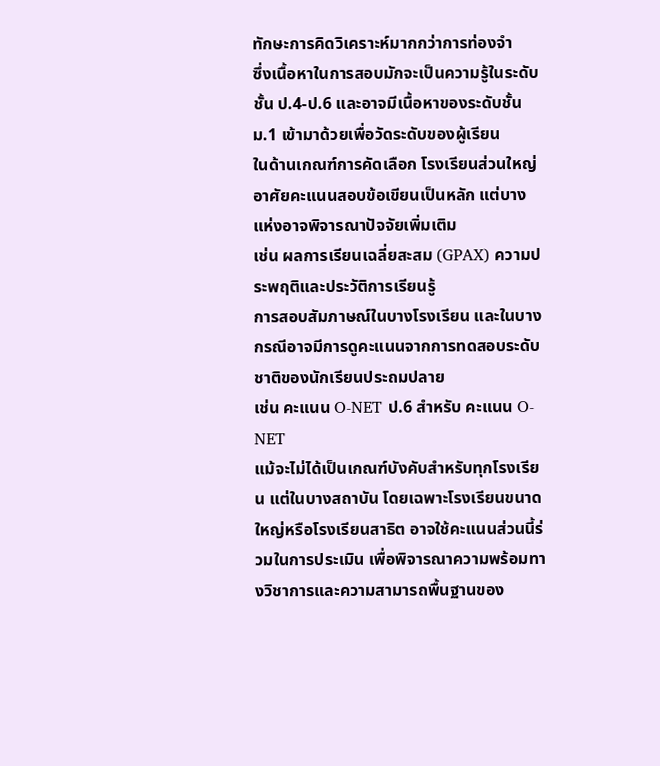ทักษะการคิดวิเคราะห์มากกว่าการท่องจำ
ซึ่งเนื้อหาในการสอบมักจะเป็นความรู้ในระดับชั้น ป.4-ป.6 และอาจมีเนื้อหาของระดับชั้น ม.1 เข้ามาด้วยเพื่อวัดระดับของผู้เรียน
ในด้านเกณฑ์การคัดเลือก โรงเรียนส่วนใหญ่อาศัยคะแนนสอบข้อเขียนเป็นหลัก แต่บางแห่งอาจพิจารณาปัจจัยเพิ่มเติม
เช่น ผลการเรียนเฉลี่ยสะสม (GPAX) ความประพฤติและประวัติการเรียนรู้
การสอบสัมภาษณ์ในบางโรงเรียน และในบางกรณีอาจมีการดูคะแนนจากการทดสอบระดับชาติของนักเรียนประถมปลาย
เช่น คะแนน O-NET ป.6 สำหรับ คะแนน O-NET
แม้จะไม่ได้เป็นเกณฑ์บังคับสำหรับทุกโรงเรียน แต่ในบางสถาบัน โดยเฉพาะโรงเรียนขนาดใหญ่หรือโรงเรียนสาธิต อาจใช้คะแนนส่วนนี้ร่วมในการประเมิน เพื่อพิจารณาความพร้อมทางวิชาการและความสามารถพื้นฐานของ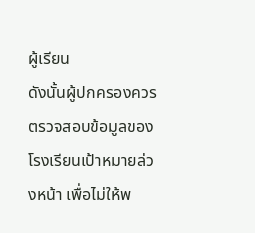ผู้เรียน
ดังนั้นผู้ปกครองควรตรวจสอบข้อมูลของโรงเรียนเป้าหมายล่วงหน้า เพื่อไม่ให้พ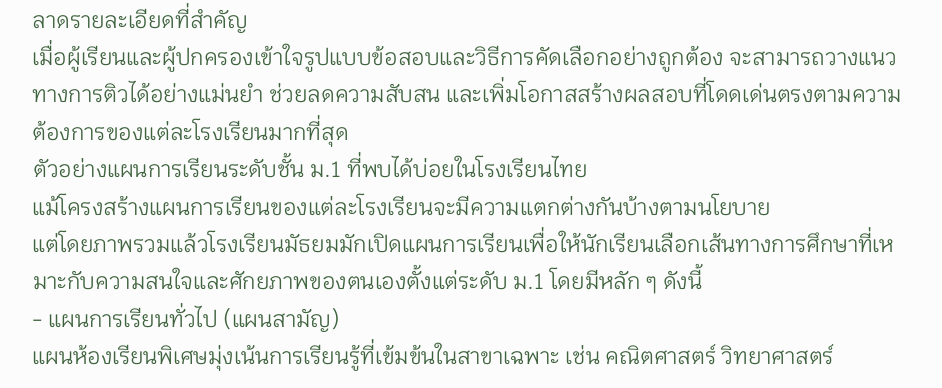ลาดรายละเอียดที่สำคัญ
เมื่อผู้เรียนและผู้ปกครองเข้าใจรูปแบบข้อสอบและวิธีการคัดเลือกอย่างถูกต้อง จะสามารถวางแนวทางการติวได้อย่างแม่นยำ ช่วยลดความสับสน และเพิ่มโอกาสสร้างผลสอบที่โดดเด่นตรงตามความต้องการของแต่ละโรงเรียนมากที่สุด
ตัวอย่างแผนการเรียนระดับชั้น ม.1 ที่พบได้บ่อยในโรงเรียนไทย
แม้โครงสร้างแผนการเรียนของแต่ละโรงเรียนจะมีความแตกต่างกันบ้างตามนโยบาย
แต่โดยภาพรวมแล้วโรงเรียนมัธยมมักเปิดแผนการเรียนเพื่อให้นักเรียนเลือกเส้นทางการศึกษาที่เหมาะกับความสนใจและศักยภาพของตนเองตั้งแต่ระดับ ม.1 โดยมีหลัก ๆ ดังนี้
- แผนการเรียนทั่วไป (แผนสามัญ)
แผนห้องเรียนพิเศษมุ่งเน้นการเรียนรู้ที่เข้มข้นในสาขาเฉพาะ เช่น คณิตศาสตร์ วิทยาศาสตร์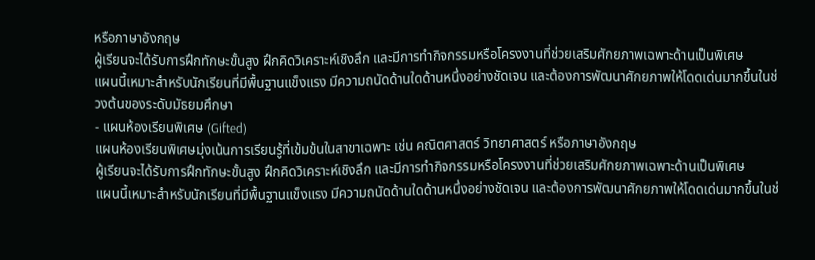หรือภาษาอังกฤษ
ผู้เรียนจะได้รับการฝึกทักษะขั้นสูง ฝึกคิดวิเคราะห์เชิงลึก และมีการทำกิจกรรมหรือโครงงานที่ช่วยเสริมศักยภาพเฉพาะด้านเป็นพิเศษ
แผนนี้เหมาะสำหรับนักเรียนที่มีพื้นฐานแข็งแรง มีความถนัดด้านใดด้านหนึ่งอย่างชัดเจน และต้องการพัฒนาศักยภาพให้โดดเด่นมากขึ้นในช่วงต้นของระดับมัธยมศึกษา
- แผนห้องเรียนพิเศษ (Gifted)
แผนห้องเรียนพิเศษมุ่งเน้นการเรียนรู้ที่เข้มข้นในสาขาเฉพาะ เช่น คณิตศาสตร์ วิทยาศาสตร์ หรือภาษาอังกฤษ
ผู้เรียนจะได้รับการฝึกทักษะขั้นสูง ฝึกคิดวิเคราะห์เชิงลึก และมีการทำกิจกรรมหรือโครงงานที่ช่วยเสริมศักยภาพเฉพาะด้านเป็นพิเศษ
แผนนี้เหมาะสำหรับนักเรียนที่มีพื้นฐานแข็งแรง มีความถนัดด้านใดด้านหนึ่งอย่างชัดเจน และต้องการพัฒนาศักยภาพให้โดดเด่นมากขึ้นในช่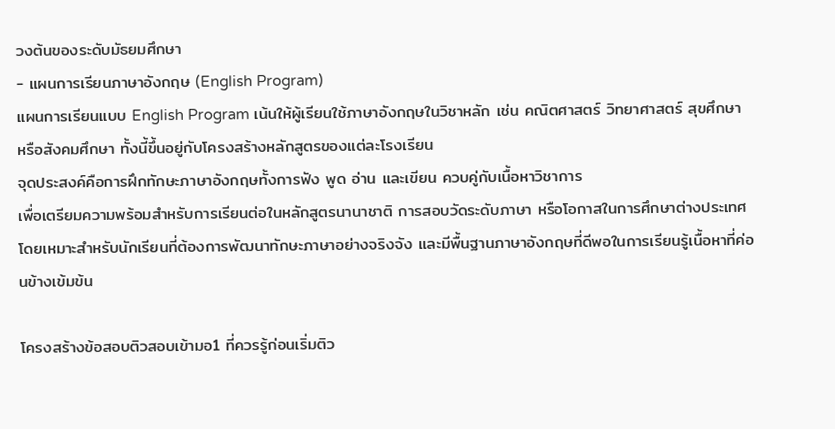วงต้นของระดับมัธยมศึกษา
- แผนการเรียนภาษาอังกฤษ (English Program)
แผนการเรียนแบบ English Program เน้นให้ผู้เรียนใช้ภาษาอังกฤษในวิชาหลัก เช่น คณิตศาสตร์ วิทยาศาสตร์ สุขศึกษา
หรือสังคมศึกษา ทั้งนี้ขึ้นอยู่กับโครงสร้างหลักสูตรของแต่ละโรงเรียน
จุดประสงค์คือการฝึกทักษะภาษาอังกฤษทั้งการฟัง พูด อ่าน และเขียน ควบคู่กับเนื้อหาวิชาการ
เพื่อเตรียมความพร้อมสำหรับการเรียนต่อในหลักสูตรนานาชาติ การสอบวัดระดับภาษา หรือโอกาสในการศึกษาต่างประเทศ
โดยเหมาะสำหรับนักเรียนที่ต้องการพัฒนาทักษะภาษาอย่างจริงจัง และมีพื้นฐานภาษาอังกฤษที่ดีพอในการเรียนรู้เนื้อหาที่ค่อนข้างเข้มข้น

โครงสร้างข้อสอบติวสอบเข้ามอ1 ที่ควรรู้ก่อนเริ่มติว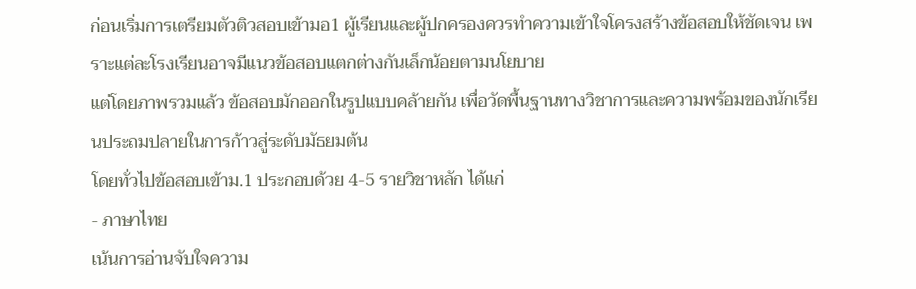ก่อนเริ่มการเตรียมตัวติวสอบเข้ามอ1 ผู้เรียนและผู้ปกครองควรทำความเข้าใจโครงสร้างข้อสอบให้ชัดเจน เพราะแต่ละโรงเรียนอาจมีแนวข้อสอบแตกต่างกันเล็กน้อยตามนโยบาย
แต่โดยภาพรวมแล้ว ข้อสอบมักออกในรูปแบบคล้ายกัน เพื่อวัดพื้นฐานทางวิชาการและความพร้อมของนักเรียนประถมปลายในการก้าวสู่ระดับมัธยมต้น
โดยทั่วไปข้อสอบเข้าม.1 ประกอบด้วย 4-5 รายวิชาหลัก ได้แก่
- ภาษาไทย
เน้นการอ่านจับใจความ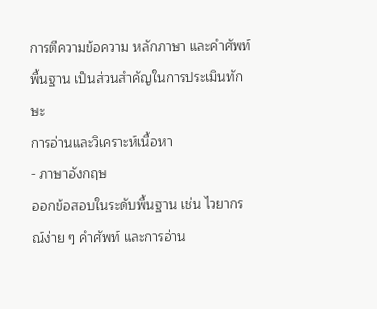การตีความข้อความ หลักภาษา และคำศัพท์พื้นฐาน เป็นส่วนสำคัญในการประเมินทักษะ
การอ่านและวิเคราะห์เนื้อหา
- ภาษาอังกฤษ
ออกข้อสอบในระดับพื้นฐาน เช่น ไวยากรณ์ง่าย ๆ คำศัพท์ และการอ่าน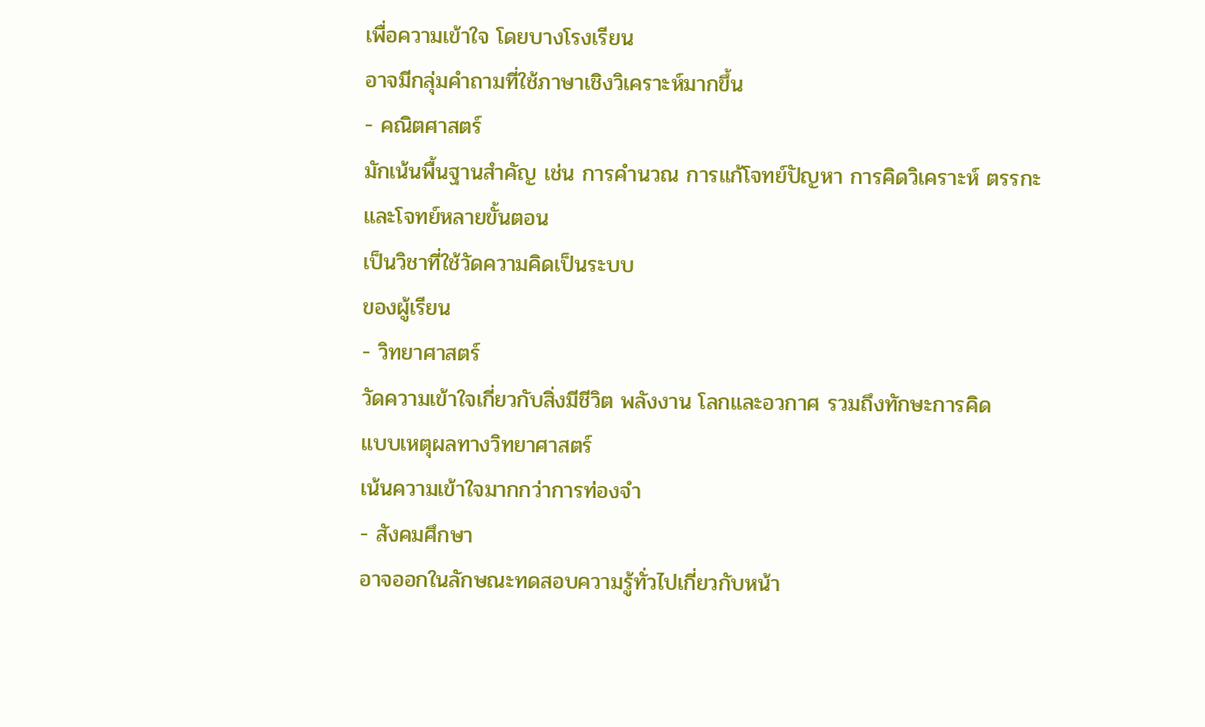เพื่อความเข้าใจ โดยบางโรงเรียน
อาจมีกลุ่มคำถามที่ใช้ภาษาเชิงวิเคราะห์มากขึ้น
- คณิตศาสตร์
มักเน้นพื้นฐานสำคัญ เช่น การคำนวณ การแก้โจทย์ปัญหา การคิดวิเคราะห์ ตรรกะ และโจทย์หลายขั้นตอน
เป็นวิชาที่ใช้วัดความคิดเป็นระบบ
ของผู้เรียน
- วิทยาศาสตร์
วัดความเข้าใจเกี่ยวกับสิ่งมีชีวิต พลังงาน โลกและอวกาศ รวมถึงทักษะการคิด
แบบเหตุผลทางวิทยาศาสตร์
เน้นความเข้าใจมากกว่าการท่องจำ
- สังคมศึกษา
อาจออกในลักษณะทดสอบความรู้ทั่วไปเกี่ยวกับหน้า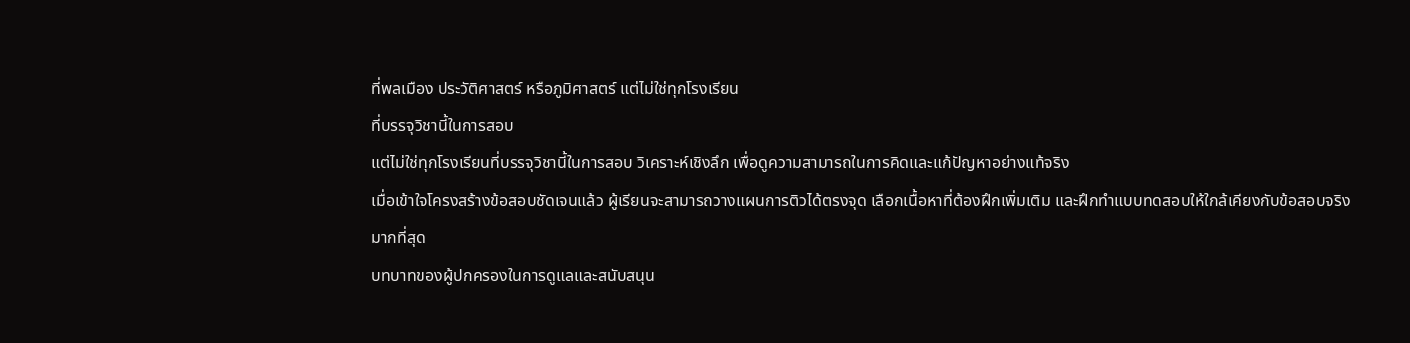ที่พลเมือง ประวัติศาสตร์ หรือภูมิศาสตร์ แต่ไม่ใช่ทุกโรงเรียน
ที่บรรจุวิชานี้ในการสอบ
แต่ไม่ใช่ทุกโรงเรียนที่บรรจุวิชานี้ในการสอบ วิเคราะห์เชิงลึก เพื่อดูความสามารถในการคิดและแก้ปัญหาอย่างแท้จริง
เมื่อเข้าใจโครงสร้างข้อสอบชัดเจนแล้ว ผู้เรียนจะสามารถวางแผนการติวได้ตรงจุด เลือกเนื้อหาที่ต้องฝึกเพิ่มเติม และฝึกทำแบบทดสอบให้ใกล้เคียงกับข้อสอบจริงมากที่สุด
บทบาทของผู้ปกครองในการดูแลและสนับสนุน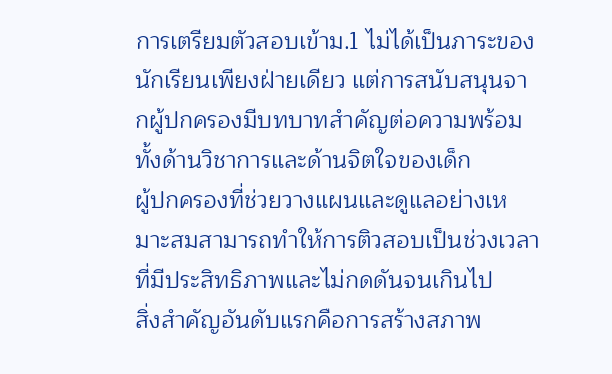การเตรียมตัวสอบเข้าม.1 ไม่ได้เป็นภาระของนักเรียนเพียงฝ่ายเดียว แต่การสนับสนุนจากผู้ปกครองมีบทบาทสำคัญต่อความพร้อมทั้งด้านวิชาการและด้านจิตใจของเด็ก
ผู้ปกครองที่ช่วยวางแผนและดูแลอย่างเหมาะสมสามารถทำให้การติวสอบเป็นช่วงเวลาที่มีประสิทธิภาพและไม่กดดันจนเกินไป
สิ่งสำคัญอันดับแรกคือการสร้างสภาพ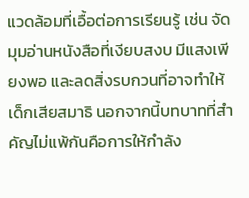แวดล้อมที่เอื้อต่อการเรียนรู้ เช่น จัดมุมอ่านหนังสือที่เงียบสงบ มีแสงเพียงพอ และลดสิ่งรบกวนที่อาจทำให้เด็กเสียสมาธิ นอกจากนี้บทบาทที่สำคัญไม่แพ้กันคือการให้กำลัง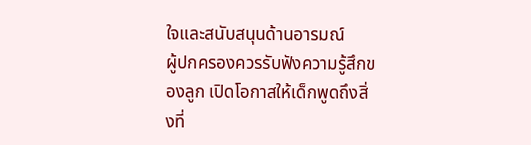ใจและสนับสนุนด้านอารมณ์
ผู้ปกครองควรรับฟังความรู้สึกของลูก เปิดโอกาสให้เด็กพูดถึงสิ่งที่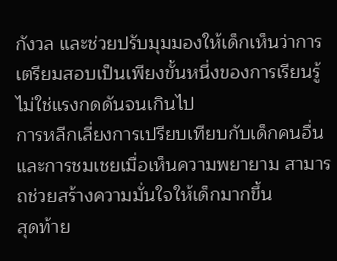กังวล และช่วยปรับมุมมองให้เด็กเห็นว่าการเตรียมสอบเป็นเพียงขั้นหนึ่งของการเรียนรู้ ไม่ใช่แรงกดดันจนเกินไป
การหลีกเลี่ยงการเปรียบเทียบกับเด็กคนอื่นและการชมเชยเมื่อเห็นความพยายาม สามารถช่วยสร้างความมั่นใจให้เด็กมากขึ้น
สุดท้าย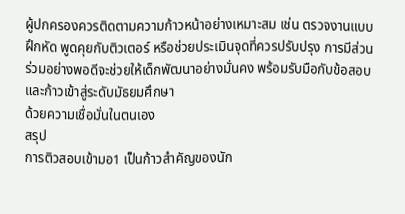ผู้ปกครองควรติดตามความก้าวหน้าอย่างเหมาะสม เช่น ตรวจงานแบบฝึกหัด พูดคุยกับติวเตอร์ หรือช่วยประเมินจุดที่ควรปรับปรุง การมีส่วนร่วมอย่างพอดีจะช่วยให้เด็กพัฒนาอย่างมั่นคง พร้อมรับมือกับข้อสอบและก้าวเข้าสู่ระดับมัธยมศึกษา
ด้วยความเชื่อมั่นในตนเอง
สรุป
การติวสอบเข้ามอ1 เป็นก้าวสำคัญของนัก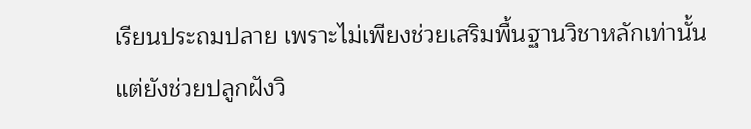เรียนประถมปลาย เพราะไม่เพียงช่วยเสริมพื้นฐานวิชาหลักเท่านั้น
แต่ยังช่วยปลูกฝังวิ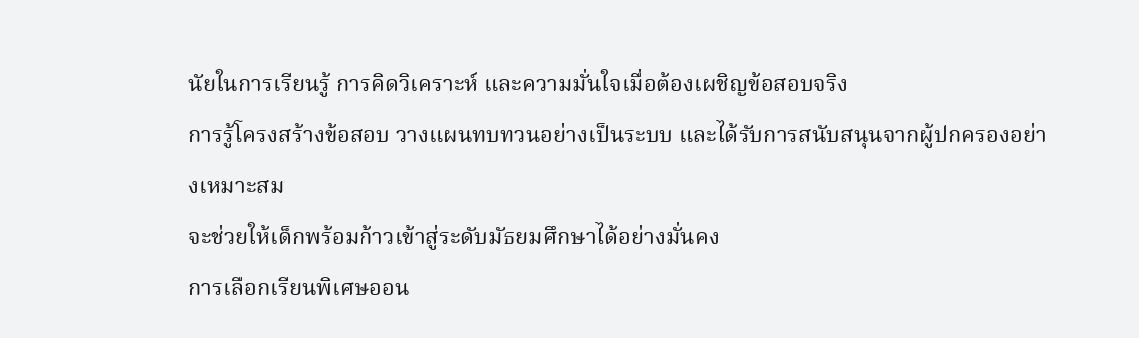นัยในการเรียนรู้ การคิดวิเคราะห์ และความมั่นใจเมื่อต้องเผชิญข้อสอบจริง
การรู้โครงสร้างข้อสอบ วางแผนทบทวนอย่างเป็นระบบ และได้รับการสนับสนุนจากผู้ปกครองอย่างเหมาะสม
จะช่วยให้เด็กพร้อมก้าวเข้าสู่ระดับมัธยมศึกษาได้อย่างมั่นคง
การเลือกเรียนพิเศษออน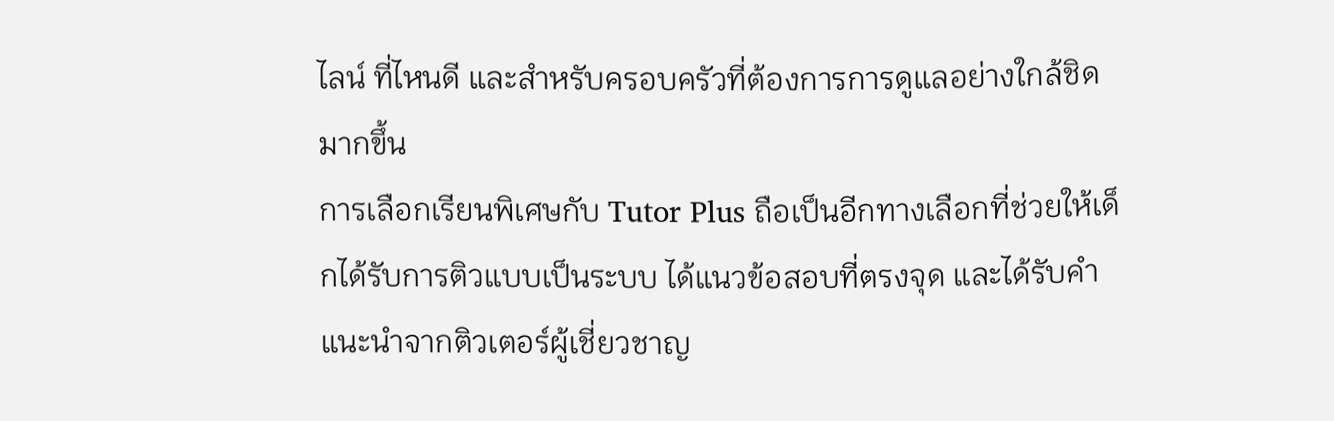ไลน์ ที่ไหนดี และสำหรับครอบครัวที่ต้องการการดูแลอย่างใกล้ชิดมากขึ้น
การเลือกเรียนพิเศษกับ Tutor Plus ถือเป็นอีกทางเลือกที่ช่วยให้เด็กได้รับการติวแบบเป็นระบบ ได้แนวข้อสอบที่ตรงจุด และได้รับคำแนะนำจากติวเตอร์ผู้เชี่ยวชาญ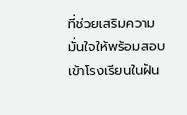ที่ช่วยเสริมความมั่นใจให้พร้อมสอบเข้าโรงเรียนในฝัน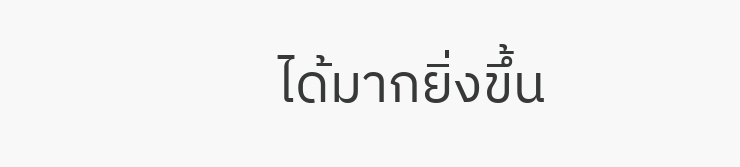ได้มากยิ่งขึ้น